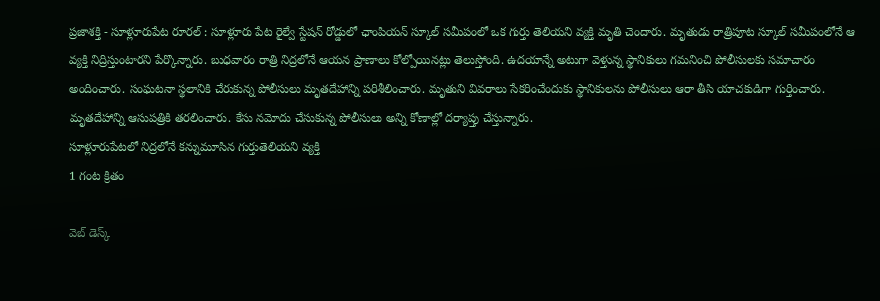ప్రజాశక్తి - సూళ్లూరుపేట రూరల్ : సూళ్లూరు పేట రైల్వే స్టేషన్ రోడ్డులో ఛాంపియన్ స్కూల్ సమీపంలో ఒక గుర్తు తెలియని వ్యక్తి మృతి చెందారు. మృతుడు రాత్రిపూట స్కూల్ సమీపంలోనే ఆ వ్యక్తి నిద్రిస్తుంటారని పేర్కొన్నారు. బుధవారం రాత్రి నిద్రలోనే ఆయన ప్రాణాలు కోల్పోయినట్లు తెలుస్తోంది. ఉదయాన్నే అటుగా వెళ్తున్న స్థానికులు గమనించి పోలీసులకు సమాచారం అందించారు. సంఘటనా స్థలానికి చేరుకున్న పోలీసులు మృతదేహాన్ని పరిశీలించారు. మృతుని వివరాలు సేకరించేందుకు స్థానికులను పోలీసులు ఆరా తీసి యాచకుడిగా గుర్తించారు. మృతదేహాన్ని ఆసుపత్రికి తరలించారు. కేసు నమోదు చేసుకున్న పోలీసులు అన్ని కోణాల్లో దర్యాప్తు చేస్తున్నారు.
సూళ్లూరుపేటలో నిద్రలోనే కన్నుమూసిన గుర్తుతెలియని వ్యక్తి
1 గంట క్రితం

వెబ్ డెస్క్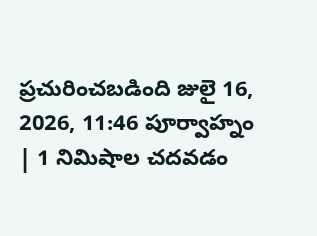ప్రచురించబడింది జులై 16, 2026, 11:46 పూర్వాహ్నం | 1 నిమిషాల చదవడం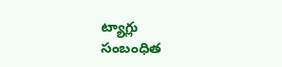ట్యాగ్లు
సంబంధిత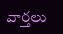వార్తలు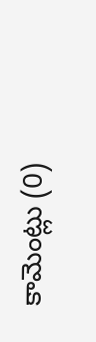కామెంట్లు (0)